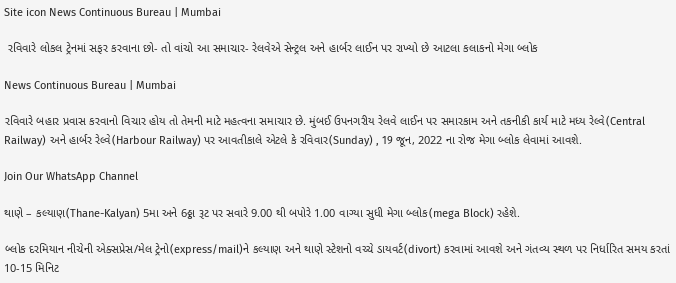Site icon News Continuous Bureau | Mumbai

 રવિવારે લોકલ ટ્રેનમાં સફર કરવાના છો- તો વાંચો આ સમાચાર- રેલવેએ સેન્ટ્રલ અને હાર્બર લાઈન પર રાખ્યો છે આટલા કલાકનો મેગા બ્લોક

News Continuous Bureau | Mumbai

રવિવારે બહાર પ્રવાસ કરવાનો વિચાર હોય તો તેમની માટે મહત્વના સમાચાર છે. મુંબઈ ઉપનગરીય રેલવે લાઈન પર સમારકામ અને તકનીકી કાર્ય માટે મધ્ય રેલ્વે(Central Railway) અને હાર્બર રેલ્વે(Harbour Railway) પર આવતીકાલે એટલે કે રવિવાર(Sunday) , 19 જૂન, 2022 ના રોજ મેગા બ્લોક લેવામાં આવશે.

Join Our WhatsApp Channel

થાણે – કલ્યાણ(Thane-Kalyan) 5મા અને 6ઠ્ઠા રૂટ પર સવારે 9.00 થી બપોરે 1.00 વાગ્યા સુધી મેગા બ્લોક(mega Block) રહેશે.

બ્લોક દરમિયાન નીચેની એક્સપ્રેસ/મેલ ટ્રેનો(express/mail)ને કલ્યાણ અને થાણે સ્ટેશનો વચ્ચે ડાયવર્ટ(divort) કરવામાં આવશે અને ગંતવ્ય સ્થળ પર નિર્ધારિત સમય કરતાં 10-15 મિનિટ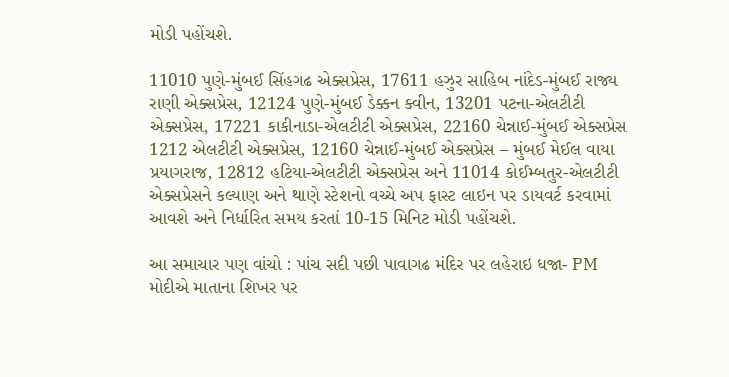મોડી પહોંચશે.

11010 પુણે-મુંબઈ સિંહગઢ એક્સપ્રેસ, 17611 હઝુર સાહિબ નાંદેડ-મુંબઈ રાજ્ય રાણી એક્સપ્રેસ, 12124 પુણે-મુંબઈ ડેક્કન ક્વીન, 13201 પટના-એલટીટી એક્સપ્રેસ, 17221 કાકીનાડા-એલટીટી એક્સપ્રેસ, 22160 ચેન્નાઈ-મુંબઈ એક્સપ્રેસ 1212 એલટીટી એક્સપ્રેસ, 12160 ચેન્નાઈ-મુંબઈ એક્સપ્રેસ – મુંબઈ મેઈલ વાયા પ્રયાગરાજ, 12812 હટિયા-એલટીટી એક્સપ્રેસ અને 11014 કોઈમ્બતુર-એલટીટી એક્સપ્રેસને કલ્યાણ અને થાણે સ્ટેશનો વચ્ચે અપ ફાસ્ટ લાઇન પર ડાયવર્ટ કરવામાં આવશે અને નિર્ધારિત સમય કરતાં 10-15 મિનિટ મોડી પહોંચશે.

આ સમાચાર પણ વાંચો : પાંચ સદી પછી પાવાગઢ મંદિર પર લહેરાઇ ધજા- PM મોદીએ માતાના શિખર પર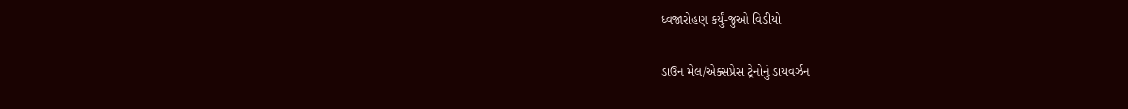ધ્વજારોહણ કર્યું-જુઓ વિડીયો

ડાઉન મેલ/એક્સપ્રેસ ટ્રેનોનું ડાયવર્ઝન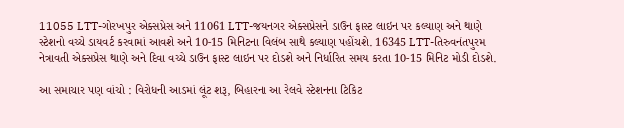11055 LTT-ગોરખપુર એક્સપ્રેસ અને 11061 LTT-જયનગર એક્સપ્રેસને ડાઉન ફાસ્ટ લાઇન પર કલ્યાણ અને થાણે સ્ટેશનો વચ્ચે ડાયવર્ટ કરવામાં આવશે અને 10-15 મિનિટના વિલંબ સાથે કલ્યાણ પહોંચશે. 16345 LTT-તિરુવનંતપુરમ નેત્રાવતી એક્સપ્રેસ થાણે અને દિવા વચ્ચે ડાઉન ફાસ્ટ લાઇન પર દોડશે અને નિર્ધારિત સમય કરતા 10-15 મિનિટ મોડી દોડશે.

આ સમાચાર પણ વાંચો : વિરોધની આડમાં લૂંટ શરૂ, બિહારના આ રેલવે સ્ટેશનના ટિકિટ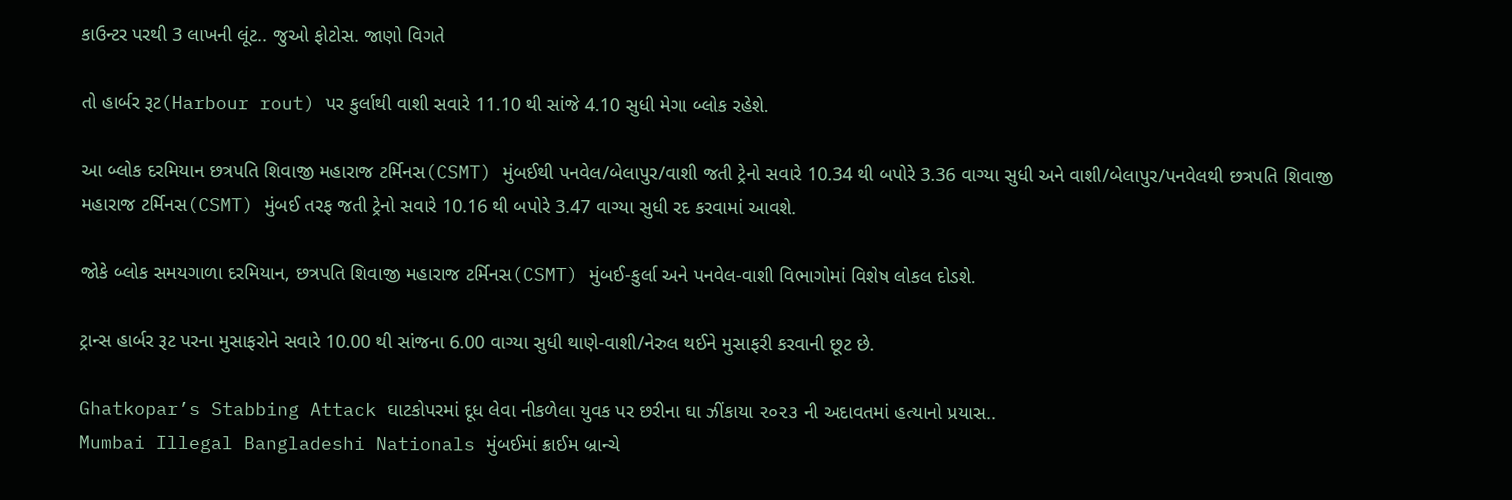કાઉન્ટર પરથી 3 લાખની લૂંટ.. જુઓ ફોટોસ. જાણો વિગતે

તો હાર્બર રૂટ(Harbour rout) પર કુર્લાથી વાશી સવારે 11.10 થી સાંજે 4.10 સુધી મેગા બ્લોક રહેશે.

આ બ્લોક દરમિયાન છત્રપતિ શિવાજી મહારાજ ટર્મિનસ(CSMT) મુંબઈથી પનવેલ/બેલાપુર/વાશી જતી ટ્રેનો સવારે 10.34 થી બપોરે 3.36 વાગ્યા સુધી અને વાશી/બેલાપુર/પનવેલથી છત્રપતિ શિવાજી મહારાજ ટર્મિનસ(CSMT) મુંબઈ તરફ જતી ટ્રેનો સવારે 10.16 થી બપોરે 3.47 વાગ્યા સુધી રદ કરવામાં આવશે.

જોકે બ્લોક સમયગાળા દરમિયાન, છત્રપતિ શિવાજી મહારાજ ટર્મિનસ(CSMT) મુંબઈ-કુર્લા અને પનવેલ-વાશી વિભાગોમાં વિશેષ લોકલ દોડશે.

ટ્રાન્સ હાર્બર રૂટ પરના મુસાફરોને સવારે 10.00 થી સાંજના 6.00 વાગ્યા સુધી થાણે-વાશી/નેરુલ થઈને મુસાફરી કરવાની છૂટ છે.

Ghatkopar’s Stabbing Attack ઘાટકોપરમાં દૂધ લેવા નીકળેલા યુવક પર છરીના ઘા ઝીંકાયા ૨૦૨૩ ની અદાવતમાં હત્યાનો પ્રયાસ..
Mumbai Illegal Bangladeshi Nationals મુંબઈમાં ક્રાઈમ બ્રાન્ચે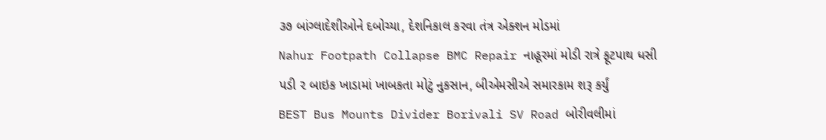૩૭ બાંગ્લાદેશીઓને દબોચ્યા, દેશનિકાલ કરવા તંત્ર એક્શન મોડમાં
Nahur Footpath Collapse BMC Repair નાહૂરમાં મોડી રાત્રે ફૂટપાથ ધસી પડી ૨ બાઇક ખાડામાં ખાબકતા મોટું નુકસાન, બીએમસીએ સમારકામ શરૂ કર્યું
BEST Bus Mounts Divider Borivali SV Road બોરીવલીમાં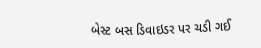બેસ્ટ બસ ડિવાઇડર પર ચડી ગઈ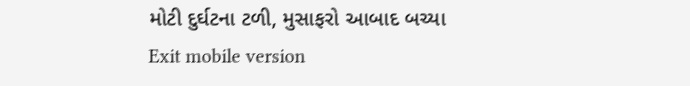મોટી દુર્ઘટના ટળી, મુસાફરો આબાદ બચ્યા
Exit mobile version